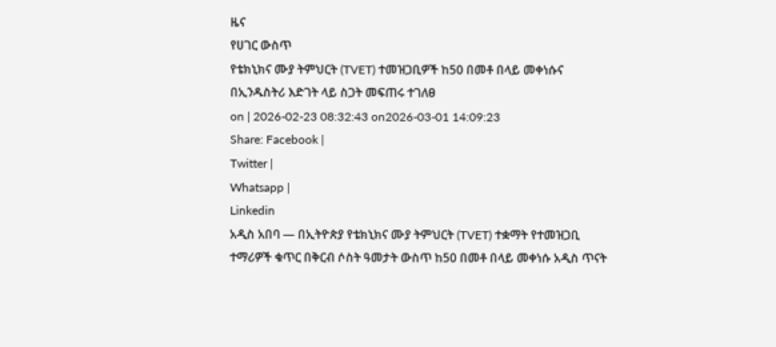ዜና
የሀገር ውስጥ
የቴክኒክና ሙያ ትምህርት (TVET) ተመዝጋቢዎች ከ50 በመቶ በላይ መቀነሱና በኢንዱስትሪ እድገት ላይ ስጋት መፍጠሩ ተገለፀ
on | 2026-02-23 08:32:43 on2026-03-01 14:09:23
Share: Facebook |
Twitter |
Whatsapp |
Linkedin
አዲስ አበባ — በኢትዮጵያ የቴክኒክና ሙያ ትምህርት (TVET) ተቋማት የተመዝጋቢ ተማሪዎች ቁጥር በቅርብ ሶስት ዓመታት ውስጥ ከ50 በመቶ በላይ መቀነሱ አዲስ ጥናት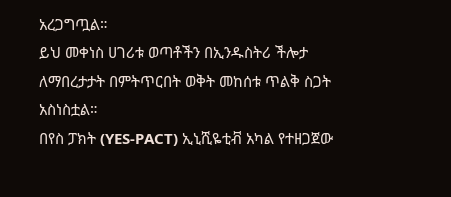አረጋግጧል።
ይህ መቀነስ ሀገሪቱ ወጣቶችን በኢንዱስትሪ ችሎታ ለማበረታታት በምትጥርበት ወቅት መከሰቱ ጥልቅ ስጋት አስነስቷል።
በየስ ፓክት (YES-PACT) ኢኒሺዬቲቭ አካል የተዘጋጀው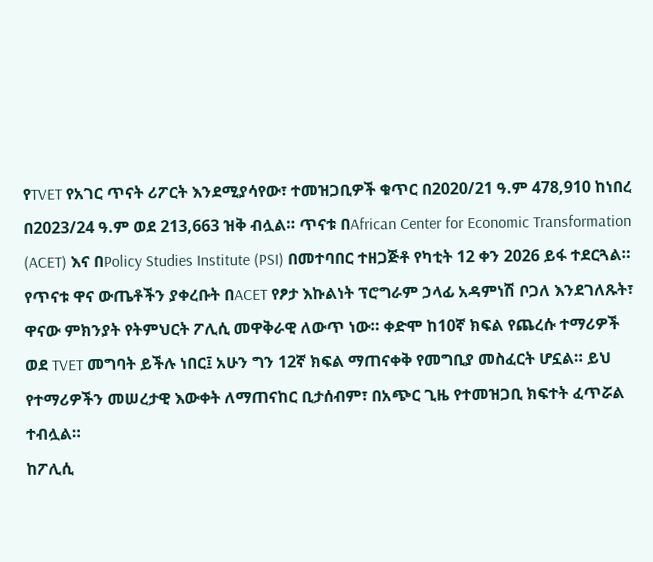የTVET የአገር ጥናት ሪፖርት እንደሚያሳየው፣ ተመዝጋቢዎች ቁጥር በ2020/21 ዓ.ም 478,910 ከነበረ በ2023/24 ዓ.ም ወደ 213,663 ዝቅ ብሏል። ጥናቱ በAfrican Center for Economic Transformation (ACET) እና በPolicy Studies Institute (PSI) በመተባበር ተዘጋጅቶ የካቲት 12 ቀን 2026 ይፋ ተደርጓል።
የጥናቱ ዋና ውጤቶችን ያቀረቡት በACET የፆታ እኩልነት ፕሮግራም ኃላፊ አዳምነሽ ቦጋለ እንደገለጹት፣ ዋናው ምክንያት የትምህርት ፖሊሲ መዋቅራዊ ለውጥ ነው። ቀድሞ ከ10ኛ ክፍል የጨረሱ ተማሪዎች ወደ TVET መግባት ይችሉ ነበር፤ አሁን ግን 12ኛ ክፍል ማጠናቀቅ የመግቢያ መስፈርት ሆኗል። ይህ የተማሪዎችን መሠረታዊ እውቀት ለማጠናከር ቢታሰብም፣ በአጭር ጊዜ የተመዝጋቢ ክፍተት ፈጥሯል ተብሏል።
ከፖሊሲ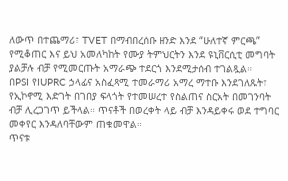ለውጥ በተጨማሪ፣ TVET በማብበረሰቡ ዘንድ እንደ “ሁለተኛ ምርጫ” የሚቆጠር እና ይህ አመለካከት የሙያ ትምህርትን እንደ ዩኒቨርሲቲ መግባት ያልቻሉ ብቻ የሚመርጡት አማራጭ ተደርጎ እንደሚታሰብ ተገልጿል።
በPSI የIUPRC ኃላፊና አስፈጻሚ ተመራማሪ አማረ ማተቡ እንደገለጹት፣ የኢኮኖሚ እድገት በገበያ ፍላጎት የተመሠረተ የስልጠና ስርአት በመገንባት ብቻ ሊረጋገጥ ይችላል። ጥናቶች በወረቀት ላይ ብቻ እንዳይቀሩ ወደ ተግባር መቀየር እንዳለባቸውም ጠቁመዋል።
ጥናቱ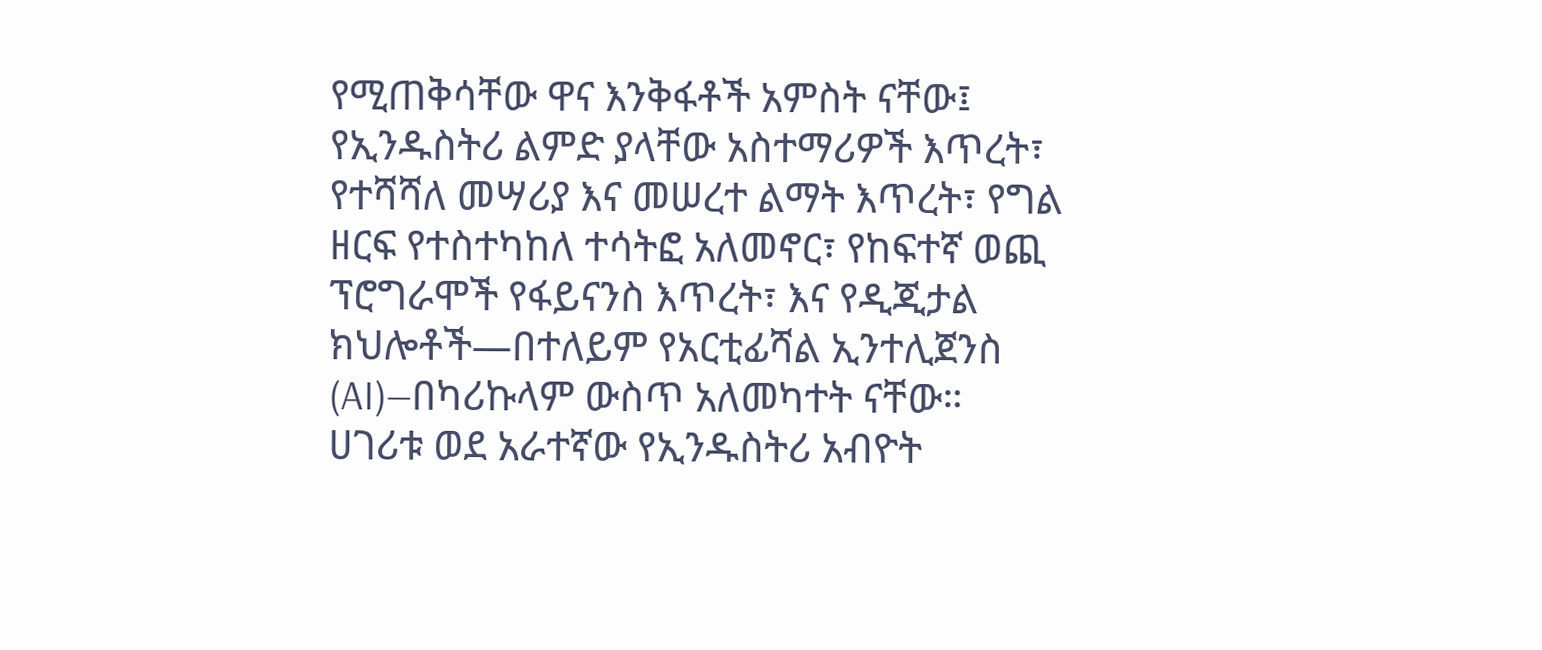የሚጠቅሳቸው ዋና እንቅፋቶች አምስት ናቸው፤ የኢንዱስትሪ ልምድ ያላቸው አስተማሪዎች እጥረት፣ የተሻሻለ መሣሪያ እና መሠረተ ልማት እጥረት፣ የግል ዘርፍ የተስተካከለ ተሳትፎ አለመኖር፣ የከፍተኛ ወጪ ፕሮግራሞች የፋይናንስ እጥረት፣ እና የዲጂታል ክህሎቶች—በተለይም የአርቲፊሻል ኢንተሊጀንስ (AI)—በካሪኩላም ውስጥ አለመካተት ናቸው።
ሀገሪቱ ወደ አራተኛው የኢንዱስትሪ አብዮት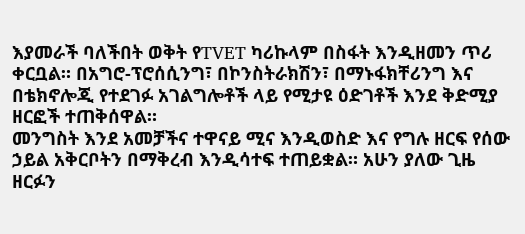እያመራች ባለችበት ወቅት የTVET ካሪኩላም በስፋት እንዲዘመን ጥሪ ቀርቧል። በአግሮ-ፕሮሰሲንግ፣ በኮንስትራክሽን፣ በማኑፋክቸሪንግ እና በቴክኖሎጂ የተደገፉ አገልግሎቶች ላይ የሚታዩ ዕድገቶች እንደ ቅድሚያ ዘርፎች ተጠቅሰዋል።
መንግስት እንደ አመቻችና ተዋናይ ሚና እንዲወስድ እና የግሉ ዘርፍ የሰው ኃይል አቅርቦትን በማቅረብ እንዲሳተፍ ተጠይቋል። አሁን ያለው ጊዜ ዘርፉን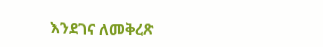እንደገና ለመቅረጽ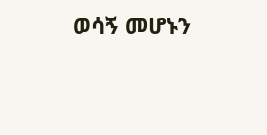ወሳኝ መሆኑን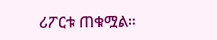ሪፖርቱ ጠቁሟል።